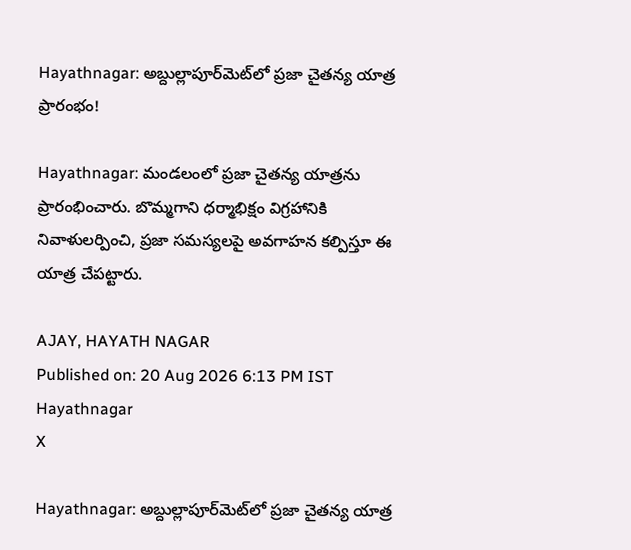Hayathnagar: అబ్దుల్లాపూర్‌మెట్‌లో ప్రజా చైతన్య యాత్ర ప్రారంభం!

Hayathnagar: మండలంలో ప్రజా చైతన్య యాత్రను ప్రారంభించారు. బొమ్మగాని ధర్మాభిక్షం విగ్రహానికి నివాళులర్పించి, ప్రజా సమస్యలపై అవగాహన కల్పిస్తూ ఈ యాత్ర చేపట్టారు.

AJAY, HAYATH NAGAR
Published on: 20 Aug 2026 6:13 PM IST
Hayathnagar
X

Hayathnagar: అబ్దుల్లాపూర్‌మెట్‌లో ప్రజా చైతన్య యాత్ర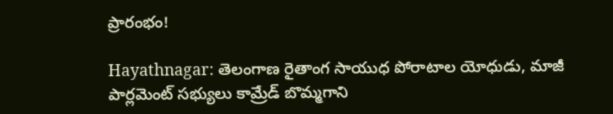ప్రారంభం!

Hayathnagar: తెలంగాణ రైతాంగ సాయుధ పోరాటాల యోధుడు, మాజీ పార్లమెంట్ సభ్యులు కామ్రేడ్ బొమ్మగాని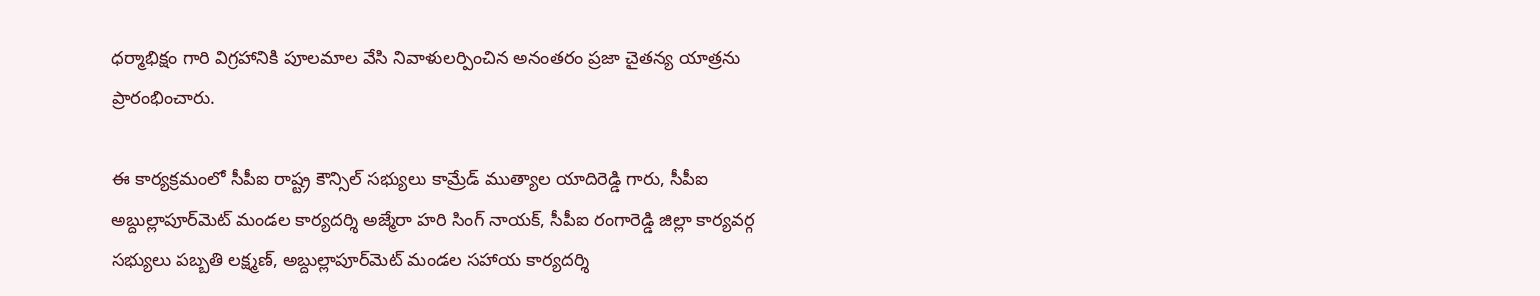ధర్మాభిక్షం గారి విగ్రహానికి పూలమాల వేసి నివాళులర్పించిన అనంతరం ప్రజా చైతన్య యాత్రను ప్రారంభించారు.

ఈ కార్యక్రమంలో సీపీఐ రాష్ట్ర కౌన్సిల్ సభ్యులు కామ్రేడ్ ముత్యాల యాదిరెడ్డి గారు, సీపీఐ అబ్దుల్లాపూర్‌మెట్ మండల కార్యదర్శి అజ్మేరా హరి సింగ్ నాయక్, సీపీఐ రంగారెడ్డి జిల్లా కార్యవర్గ సభ్యులు పబ్బతి లక్ష్మణ్, అబ్దుల్లాపూర్‌మెట్ మండల సహాయ కార్యదర్శి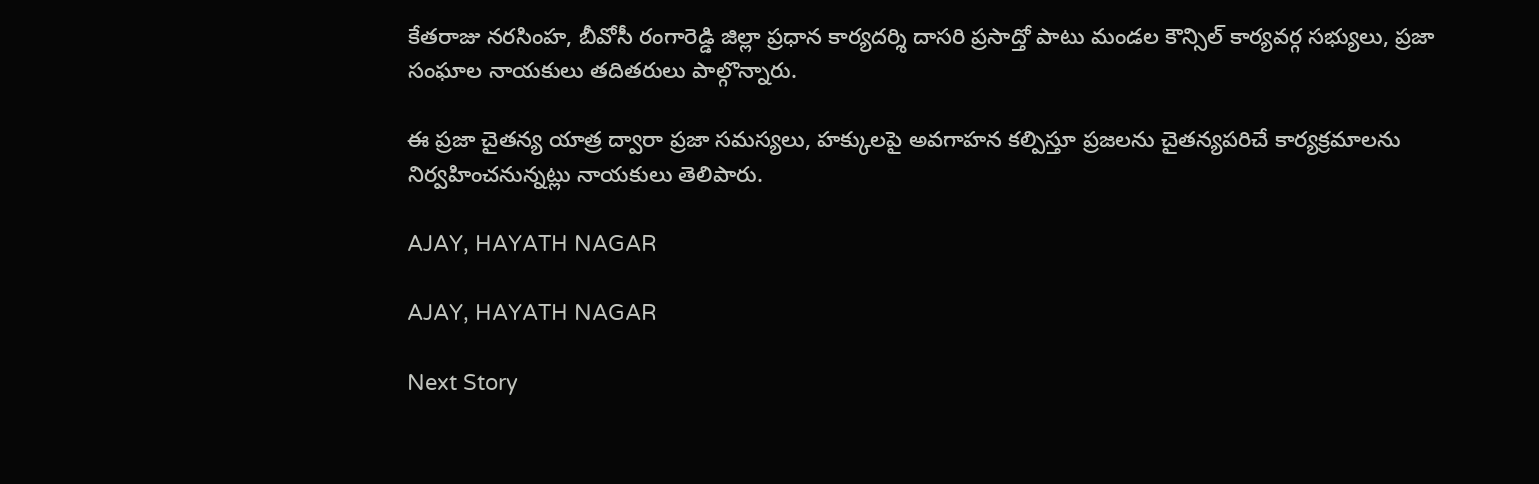కేతరాజు నరసింహ, బీవోసీ రంగారెడ్డి జిల్లా ప్రధాన కార్యదర్శి దాసరి ప్రసాద్తో పాటు మండల కౌన్సిల్ కార్యవర్గ సభ్యులు, ప్రజా సంఘాల నాయకులు తదితరులు పాల్గొన్నారు.

ఈ ప్రజా చైతన్య యాత్ర ద్వారా ప్రజా సమస్యలు, హక్కులపై అవగాహన కల్పిస్తూ ప్రజలను చైతన్యపరిచే కార్యక్రమాలను నిర్వహించనున్నట్లు నాయకులు తెలిపారు.

AJAY, HAYATH NAGAR

AJAY, HAYATH NAGAR

Next Story